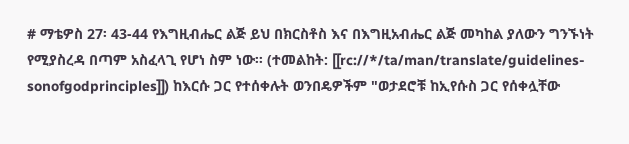# ማቴዎስ 27፡ 43-44 የእግዚብሔር ልጅ ይህ በክርስቶስ እና በእግዚአብሔር ልጅ መካከል ያለውን ግንኙነት የሚያስረዳ በጣም አስፈላጊ የሆነ ስም ነው፡፡ (ተመልከት: [[rc://*/ta/man/translate/guidelines-sonofgodprinciples]]) ከእርሱ ጋር የተሰቀሉት ወንበዴዎችም "ወታደሮቹ ከኢየሱስ ጋር የሰቀሏቸው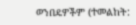ወንበዴዎችም (ተመልከት: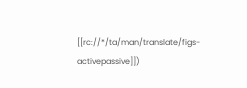[[rc://*/ta/man/translate/figs-activepassive]])